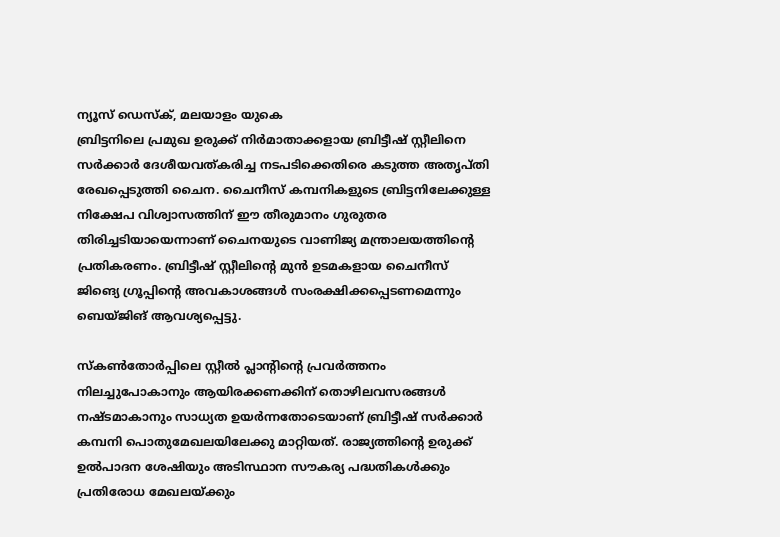ന്യൂസ് ഡെസ്ക്, മലയാളം യുകെ
ബ്രിട്ടനിലെ പ്രമുഖ ഉരുക്ക് നിർമാതാക്കളായ ബ്രിട്ടീഷ് സ്റ്റീലിനെ സർക്കാർ ദേശീയവത്കരിച്ച നടപടിക്കെതിരെ കടുത്ത അതൃപ്തി രേഖപ്പെടുത്തി ചൈന. ചൈനീസ് കമ്പനികളുടെ ബ്രിട്ടനിലേക്കുള്ള നിക്ഷേപ വിശ്വാസത്തിന് ഈ തീരുമാനം ഗുരുതര തിരിച്ചടിയായെന്നാണ് ചൈനയുടെ വാണിജ്യ മന്ത്രാലയത്തിന്റെ പ്രതികരണം. ബ്രിട്ടീഷ് സ്റ്റീലിന്റെ മുൻ ഉടമകളായ ചൈനീസ് ജിങ്യെ ഗ്രൂപ്പിന്റെ അവകാശങ്ങൾ സംരക്ഷിക്കപ്പെടണമെന്നും ബെയ്ജിങ് ആവശ്യപ്പെട്ടു.

സ്കൺതോർപ്പിലെ സ്റ്റീൽ പ്ലാന്റിന്റെ പ്രവർത്തനം നിലച്ചുപോകാനും ആയിരക്കണക്കിന് തൊഴിലവസരങ്ങൾ നഷ്ടമാകാനും സാധ്യത ഉയർന്നതോടെയാണ് ബ്രിട്ടീഷ് സർക്കാർ കമ്പനി പൊതുമേഖലയിലേക്കു മാറ്റിയത്. രാജ്യത്തിന്റെ ഉരുക്ക് ഉൽപാദന ശേഷിയും അടിസ്ഥാന സൗകര്യ പദ്ധതികൾക്കും പ്രതിരോധ മേഖലയ്ക്കും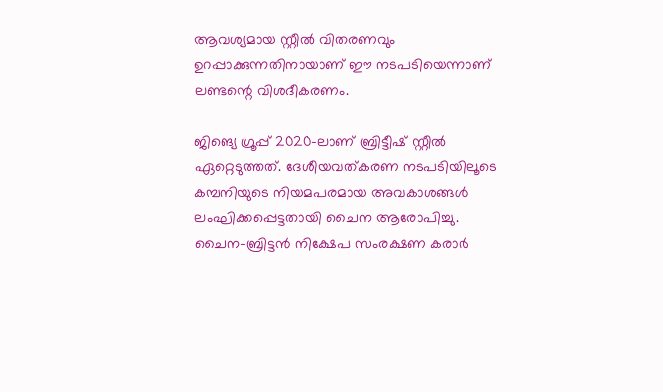ആവശ്യമായ സ്റ്റീൽ വിതരണവും ഉറപ്പാക്കുന്നതിനായാണ് ഈ നടപടിയെന്നാണ് ലണ്ടന്റെ വിശദീകരണം.

ജിങ്യെ ഗ്രൂപ്പ് 2020-ലാണ് ബ്രിട്ടീഷ് സ്റ്റീൽ ഏറ്റെടുത്തത്. ദേശീയവത്കരണ നടപടിയിലൂടെ കമ്പനിയുടെ നിയമപരമായ അവകാശങ്ങൾ ലംഘിക്കപ്പെട്ടതായി ചൈന ആരോപിച്ചു. ചൈന–ബ്രിട്ടൻ നിക്ഷേപ സംരക്ഷണ കരാർ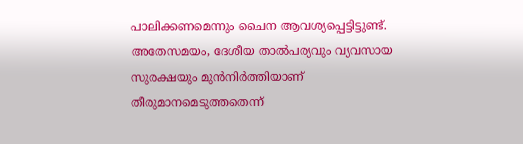പാലിക്കണമെന്നും ചൈന ആവശ്യപ്പെട്ടിട്ടുണ്ട്. അതേസമയം, ദേശീയ താൽപര്യവും വ്യവസായ സുരക്ഷയും മുൻനിർത്തിയാണ് തീരുമാനമെടുത്തതെന്ന്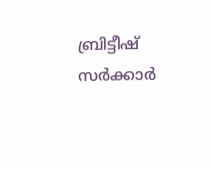ബ്രിട്ടീഷ് സർക്കാർ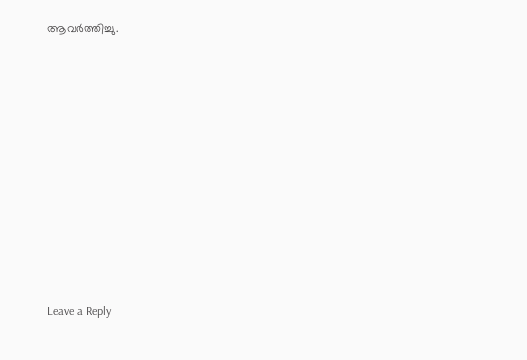ആവർത്തിച്ചു.











Leave a Reply